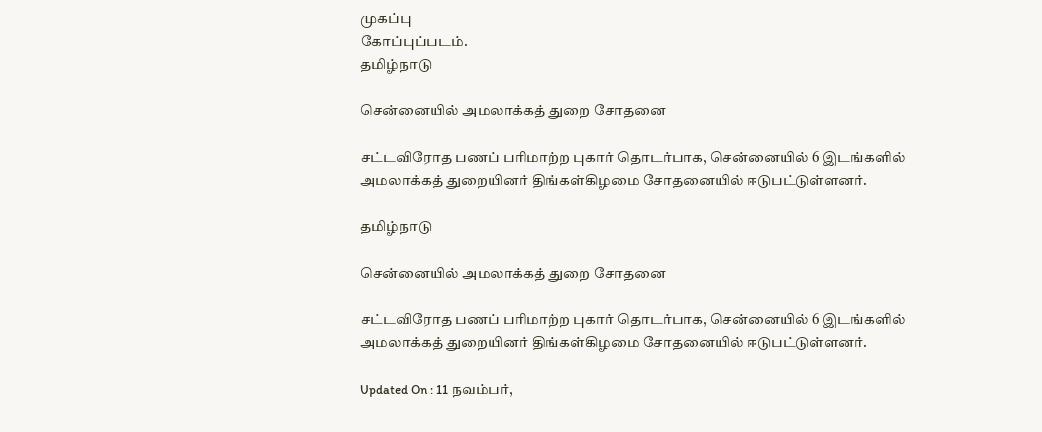முகப்பு
கோப்புப்படம்.
தமிழ்நாடு

சென்னையில் அமலாக்கத் துறை சோதனை

சட்டவிரோத பணப் பரிமாற்ற புகார் தொடர்பாக, சென்னையில் 6 இடங்களில் அமலாக்கத் துறையினர் திங்கள்கிழமை சோதனையில் ஈடுபட்டுள்ளனர்.

தமிழ்நாடு

சென்னையில் அமலாக்கத் துறை சோதனை

சட்டவிரோத பணப் பரிமாற்ற புகார் தொடர்பாக, சென்னையில் 6 இடங்களில் அமலாக்கத் துறையினர் திங்கள்கிழமை சோதனையில் ஈடுபட்டுள்ளனர்.

Updated On : 11 நவம்பர்,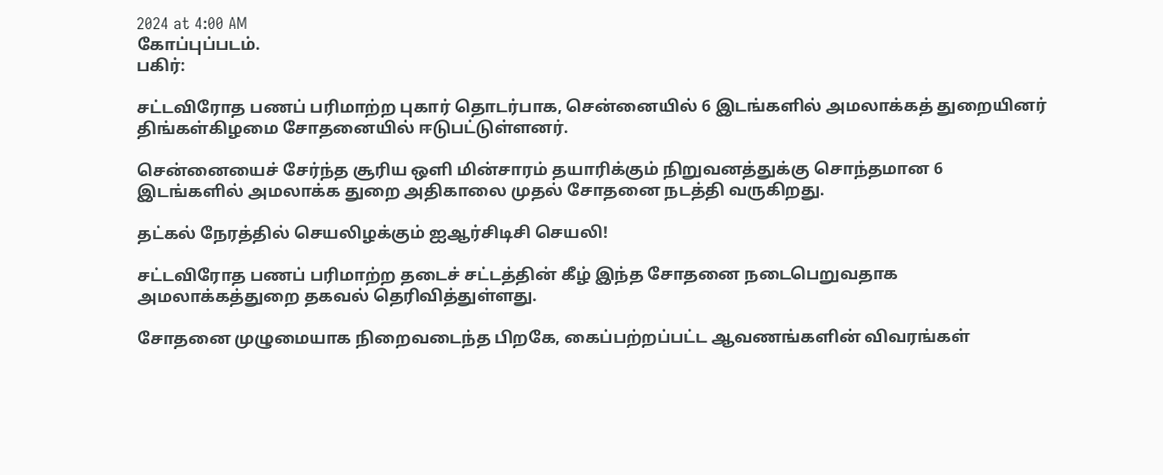2024 at 4:00 AM
கோப்புப்படம்.
பகிர்:

சட்டவிரோத பணப் பரிமாற்ற புகார் தொடர்பாக, சென்னையில் 6 இடங்களில் அமலாக்கத் துறையினர் திங்கள்கிழமை சோதனையில் ஈடுபட்டுள்ளனர்.

சென்னையைச் சேர்ந்த சூரிய ஒளி மின்சாரம் தயாரிக்கும் நிறுவனத்துக்கு சொந்தமான 6 இடங்களில் அமலாக்க துறை அதிகாலை முதல் சோதனை நடத்தி வருகிறது.

தட்கல் நேரத்தில் செயலிழக்கும் ஐஆர்சிடிசி செயலி!

சட்டவிரோத பணப் பரிமாற்ற தடைச் சட்டத்தின் கீழ் இந்த சோதனை நடைபெறுவதாக அமலாக்கத்துறை தகவல் தெரிவித்துள்ளது.

சோதனை முழுமையாக நிறைவடைந்த பிறகே, கைப்பற்றப்பட்ட ஆவணங்களின் விவரங்கள்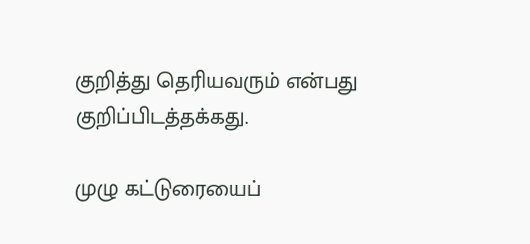குறித்து தெரியவரும் என்பது குறிப்பிடத்தக்கது.

முழு கட்டுரையைப்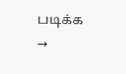படிக்க →